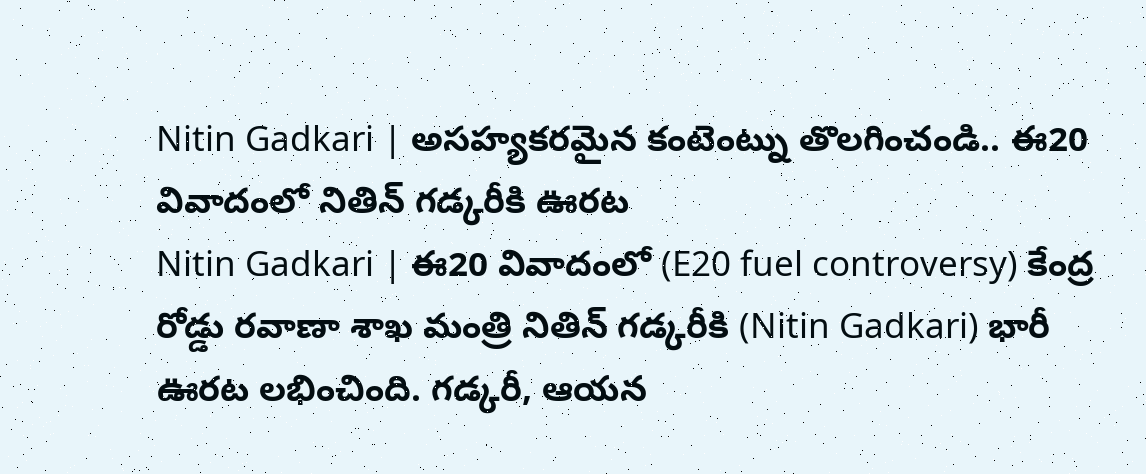Nitin Gadkari | అసహ్యకరమైన కంటెంట్ను తొలగించండి.. ఈ20 వివాదంలో నితిన్ గడ్కరీకి ఊరట
Nitin Gadkari | ఈ20 వివాదంలో (E20 fuel controversy) కేంద్ర రోడ్డు రవాణా శాఖ మంత్రి నితిన్ గడ్కరీకి (Nitin Gadkari) భారీ ఊరట లభించింది. గడ్కరీ, ఆయన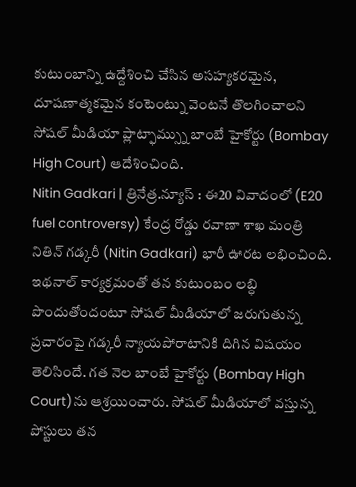కుటుంబాన్ని ఉద్దేశించి చేసిన అసహ్యకరమైన, దూషణాత్మకమైన కంటెంట్ను వెంటనే తొలగించాలని సోషల్ మీడియా ప్లాట్ఫామ్స్ను బాంబే హైకోర్టు (Bombay High Court) ఆదేశించింది.
Nitin Gadkari | త్రినేత్ర.న్యూస్ : ఈ20 వివాదంలో (E20 fuel controversy) కేంద్ర రోడ్డు రవాణా శాఖ మంత్రి నితిన్ గడ్కరీ (Nitin Gadkari) భారీ ఊరట లభించింది. ఇథనాల్ కార్యక్రమంతో తన కుటుంబం లబ్ధి పొందుతోందంటూ సోషల్ మీడియాలో జరుగుతున్న ప్రచారంపై గడ్కరీ న్యాయపోరాటానికి దిగిన విషయం తెలిసిందే. గత నెల బాంబే హైకోర్టు (Bombay High Court)ను ఆశ్రయించారు. సోషల్ మీడియాలో వస్తున్న పోస్టులు తన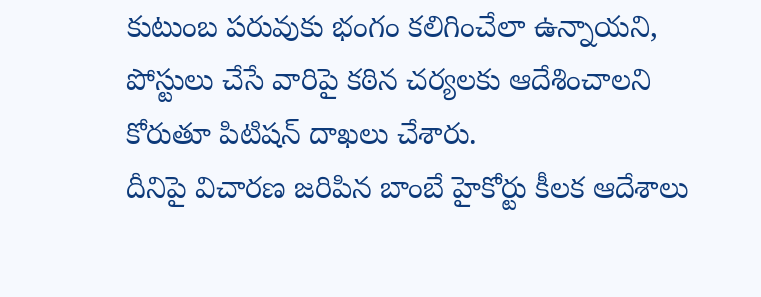కుటుంబ పరువుకు భంగం కలిగించేలా ఉన్నాయని, పోస్టులు చేసే వారిపై కఠిన చర్యలకు ఆదేశించాలని కోరుతూ పిటిషన్ దాఖలు చేశారు.
దీనిపై విచారణ జరిపిన బాంబే హైకోర్టు కీలక ఆదేశాలు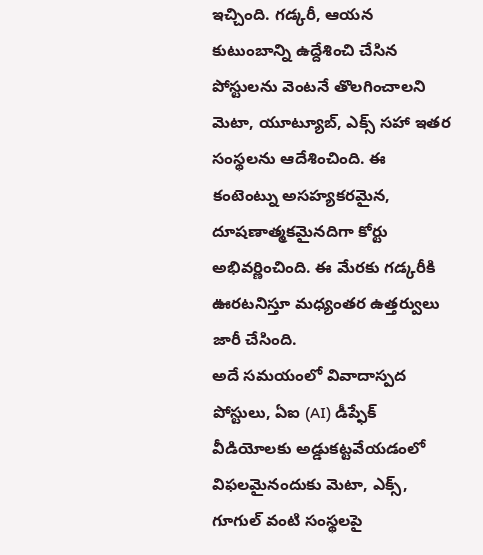ఇచ్చింది. గడ్కరీ, ఆయన కుటుంబాన్ని ఉద్దేశించి చేసిన పోస్టులను వెంటనే తొలగించాలని మెటా, యూట్యూబ్, ఎక్స్ సహా ఇతర సంస్థలను ఆదేశించింది. ఈ కంటెంట్ను అసహ్యకరమైన, దూషణాత్మకమైనదిగా కోర్టు అభివర్ణించింది. ఈ మేరకు గడ్కరీకి ఊరటనిస్తూ మధ్యంతర ఉత్తర్వులు జారీ చేసింది.
అదే సమయంలో వివాదాస్పద పోస్టులు, ఏఐ (AI) డీప్ఫేక్ వీడియోలకు అడ్డుకట్టవేయడంలో విఫలమైనందుకు మెటా, ఎక్స్, గూగుల్ వంటి సంస్థలపై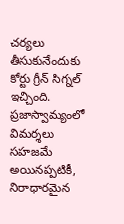చర్యలు తీసుకునేందుకు కోర్టు గ్రీన్ సిగ్నల్ ఇచ్చింది. ప్రజాస్వామ్యంలో విమర్శలు సహజమే అయినప్పటికీ, నిరాధారమైన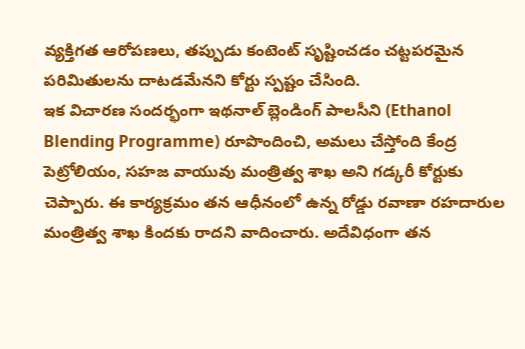వ్యక్తిగత ఆరోపణలు, తప్పుడు కంటెంట్ సృష్టించడం చట్టపరమైన పరిమితులను దాటడమేనని కోర్టు స్పష్టం చేసింది.
ఇక విచారణ సందర్భంగా ఇథనాల్ బ్లెండింగ్ పాలసీని (Ethanol Blending Programme) రూపొందించి, అమలు చేస్తోంది కేంద్ర పెట్రోలియం, సహజ వాయువు మంత్రిత్వ శాఖ అని గడ్కరీ కోర్టుకు చెప్పారు. ఈ కార్యక్రమం తన ఆధీనంలో ఉన్న రోడ్డు రవాణా రహదారుల మంత్రిత్వ శాఖ కిందకు రాదని వాదించారు. అదేవిధంగా తన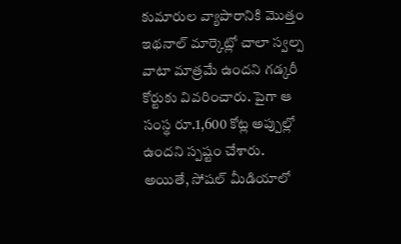కుమారుల వ్యాపారానికి మొత్తం ఇథనాల్ మార్కెట్లో చాలా స్వల్ప వాటా మాత్రమే ఉందని గడ్కరీ కోర్టుకు వివరించారు. పైగా ఆ సంస్థ రూ.1,600 కోట్ల అప్పుల్లో ఉందని స్పష్టం చేశారు. అయితే, సోషల్ మీడియాలో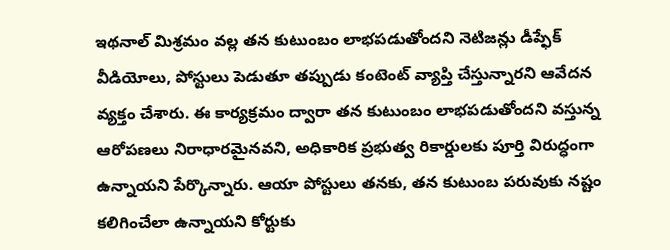ఇథనాల్ మిశ్రమం వల్ల తన కుటుంబం లాభపడుతోందని నెటిజన్లు డీప్ఫేక్ వీడియోలు, పోస్టులు పెడుతూ తప్పుడు కంటెంట్ వ్యాప్తి చేస్తున్నారని ఆవేదన వ్యక్తం చేశారు. ఈ కార్యక్రమం ద్వారా తన కుటుంబం లాభపడుతోందని వస్తున్న ఆరోపణలు నిరాధారమైనవని, అధికారిక ప్రభుత్వ రికార్డులకు పూర్తి విరుద్ధంగా ఉన్నాయని పేర్కొన్నారు. ఆయా పోస్టులు తనకు, తన కుటుంబ పరువుకు నష్టం కలిగించేలా ఉన్నాయని కోర్టుకు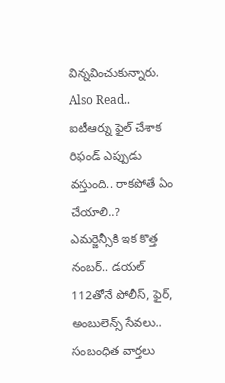విన్నవించుకున్నారు.
Also Read..
ఐటీఆర్ను ఫైల్ చేశాక రిఫండ్ ఎప్పుడు వస్తుంది.. రాకపోతే ఏం చేయాలి..?
ఎమర్జెన్సీకి ఇక కొత్త నంబర్.. డయల్ 112తోనే పోలీస్, ఫైర్, అంబులెన్స్ సేవలు..
సంబంధిత వార్తలు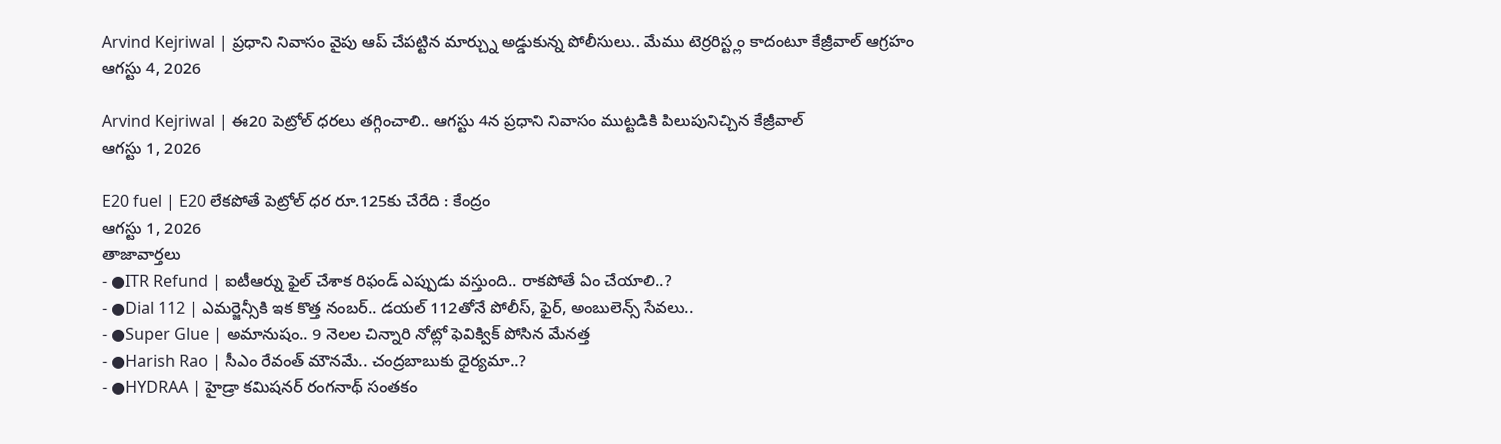Arvind Kejriwal | ప్రధాని నివాసం వైపు ఆప్ చేపట్టిన మార్చ్ను అడ్డుకున్న పోలీసులు.. మేము టెర్రరిస్ట్లం కాదంటూ కేజ్రీవాల్ ఆగ్రహం
ఆగస్టు 4, 2026

Arvind Kejriwal | ఈ20 పెట్రోల్ ధరలు తగ్గించాలి.. ఆగస్టు 4న ప్రధాని నివాసం ముట్టడికి పిలుపునిచ్చిన కేజ్రీవాల్
ఆగస్టు 1, 2026

E20 fuel | E20 లేకపోతే పెట్రోల్ ధర రూ.125కు చేరేది : కేంద్రం
ఆగస్టు 1, 2026
తాజావార్తలు
- ●ITR Refund | ఐటీఆర్ను ఫైల్ చేశాక రిఫండ్ ఎప్పుడు వస్తుంది.. రాకపోతే ఏం చేయాలి..?
- ●Dial 112 | ఎమర్జెన్సీకి ఇక కొత్త నంబర్.. డయల్ 112తోనే పోలీస్, ఫైర్, అంబులెన్స్ సేవలు..
- ●Super Glue | అమానుషం.. 9 నెలల చిన్నారి నోట్లో ఫెవిక్విక్ పోసిన మేనత్త
- ●Harish Rao | సీఎం రేవంత్ మౌనమే.. చంద్రబాబుకు ధైర్యమా..?
- ●HYDRAA | హైడ్రా కమిషనర్ రంగనాథ్ సంతకం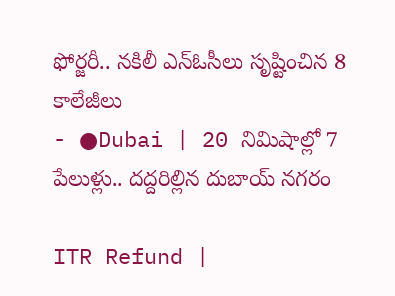ఫోర్జరీ.. నకిలీ ఎన్ఓసీలు సృష్టించిన 8 కాలేజీలు
- ●Dubai | 20 నిమిషాల్లో 7 పేలుళ్లు.. దద్దరిల్లిన దుబాయ్ నగరం

ITR Refund |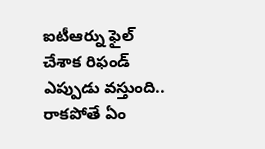ఐటీఆర్ను ఫైల్ చేశాక రిఫండ్ ఎప్పుడు వస్తుంది.. రాకపోతే ఏం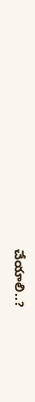చేయాలి..?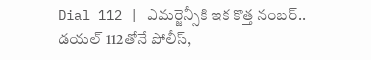Dial 112 | ఎమర్జెన్సీకి ఇక కొత్త నంబర్.. డయల్ 112తోనే పోలీస్,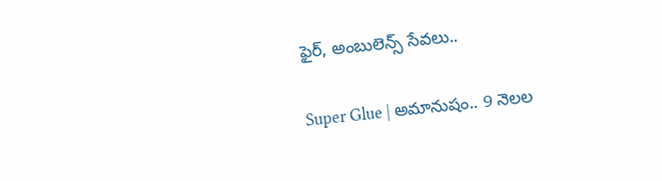ఫైర్, అంబులెన్స్ సేవలు..

Super Glue | అమానుషం.. 9 నెలల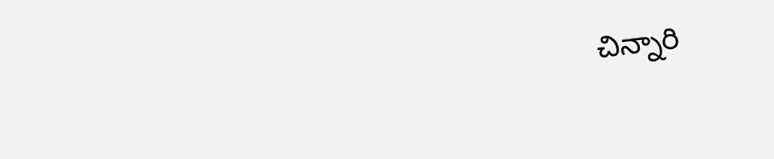చిన్నారి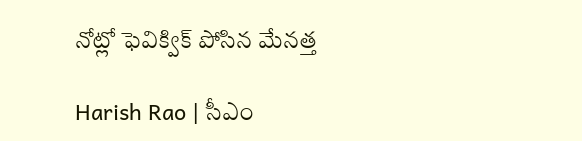నోట్లో ఫెవిక్విక్ పోసిన మేనత్త

Harish Rao | సీఎం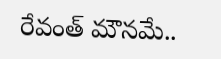రేవంత్ మౌనమే..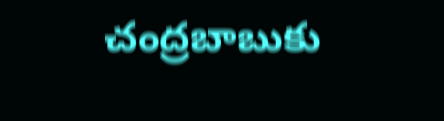చంద్రబాబుకు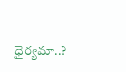ధైర్యమా..?